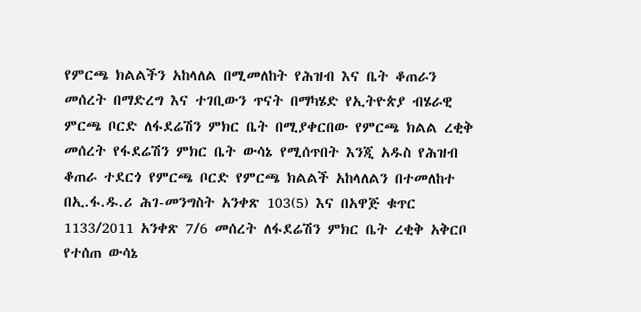የምርጫ ክልልችን አከላለል በሚመለከት የሕዝብ እና ቤት ቆጠራን መሰረት በማድረግ እና ተገቢውን ጥናት በማካሄድ የኢትዮጵያ ብሄራዊ ምርጫ ቦርድ ለፋደሬሽን ምክር ቤት በሚያቀርበው የምርጫ ክልል ረቂቅ መሰረት የፋደሬሽን ምክር ቤት ውሳኔ የሚሰጥበት እንጂ አዱስ የሕዝብ ቆጠራ ተደርጎ የምርጫ ቦርድ የምርጫ ክልልች አከላለልን በተመለከተ በኢ.ፋ.ዱ.ሪ ሕገ-መንግስት አንቀጽ 103(5) እና በአዋጅ ቁጥር 1133/2011 አንቀጽ 7/6 መሰረት ለፋደሬሽን ምክር ቤት ረቂቅ አቅርቦ የተሰጠ ውሳኔ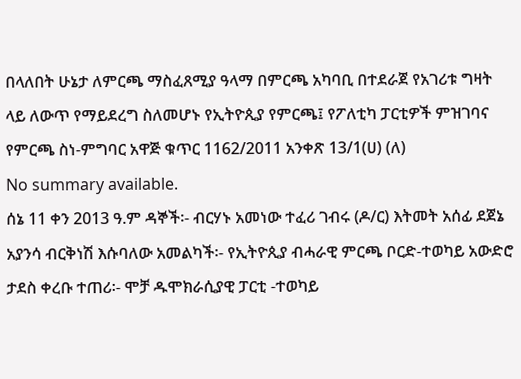በላለበት ሁኔታ ለምርጫ ማስፈጸሚያ ዓላማ በምርጫ አካባቢ በተደራጀ የአገሪቱ ግዛት ላይ ለውጥ የማይደረግ ስለመሆኑ የኢትዮጲያ የምርጫ፤ የፖለቲካ ፓርቲዎች ምዝገባና የምርጫ ስነ-ምግባር አዋጅ ቁጥር 1162/2011 አንቀጽ 13/1(ሀ) (ለ)
No summary available.
ሰኔ 11 ቀን 2013 ዓ.ም ዳኞች፡- ብርሃኑ አመነው ተፈሪ ገብሩ (ዶ/ር) እትመት አሰፊ ደጀኔ አያንሳ ብርቅነሽ እሱባለው አመልካች፡- የኢትዮጲያ ብሓራዊ ምርጫ ቦርድ-ተወካይ አውድሮ ታደስ ቀረቡ ተጠሪ፡- ሞቻ ዱሞክራሲያዊ ፓርቲ -ተወካይ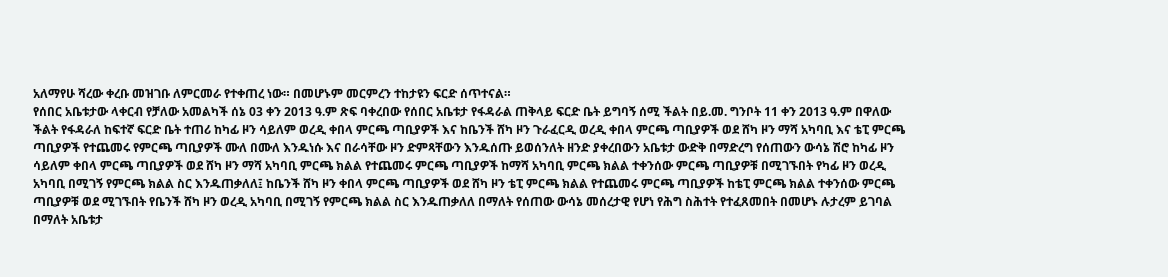አለማየሁ ሻረው ቀረቡ መዝገቡ ለምርመራ የተቀጠረ ነው። በመሆኑም መርምረን ተከታዩን ፍርድ ሰጥተናል።
የሰበር አቤቱታው ላቀርብ የቻለው አመልካች ሰኔ 03 ቀን 2013 ዓ.ም ጽፍ ባቀረበው የሰበር አቤቱታ የፋዳራል ጠቅላይ ፍርድ ቤት ይግባኝ ሰሚ ችልት በይ.መ. ግንቦት 11 ቀን 2013 ዓ.ም በዋለው ችልት የፋዳራለ ከፍተኛ ፍርድ ቤት ተጠሪ ከካፊ ዞን ሳይለም ወረዲ ቀበላ ምርጫ ጣቢያዎች እና ከቤንች ሸካ ዞን ጉራፈርዲ ወረዲ ቀበላ ምርጫ ጣቢያዎች ወደ ሸካ ዞን ማሻ አካባቢ እና ቴፒ ምርጫ ጣቢያዎች የተጨመሩ የምርጫ ጣቢያዎች ሙለ በሙለ እንዱነሱ እና በራሳቸው ዞን ድምጻቸውን እንዱሰጡ ይወሰንለት ዘንድ ያቀረበውን አቤቱታ ውድቅ በማድረግ የሰጠውን ውሳኔ ሽሮ ከካፊ ዞን ሳይለም ቀበላ ምርጫ ጣቢያዎች ወደ ሸካ ዞን ማሻ አካባቢ ምርጫ ክልል የተጨመሩ ምርጫ ጣቢያዎች ከማሻ አካባቢ ምርጫ ክልል ተቀንሰው ምርጫ ጣቢያዎቹ በሚገኙበት የካፊ ዞን ወረዲ አካባቢ በሚገኝ የምርጫ ክልል ስር እንዱጠቃለለ፤ ከቤንች ሸካ ዞን ቀበላ ምርጫ ጣቢያዎች ወደ ሸካ ዞን ቴፒ ምርጫ ክልል የተጨመሩ ምርጫ ጣቢያዎች ከቴፒ ምርጫ ክልል ተቀንሰው ምርጫ ጣቢያዎቹ ወደ ሚገኙበት የቤንች ሸካ ዞን ወረዲ አካባቢ በሚገኝ የምርጫ ክልል ስር እንዱጠቃለለ በማለት የሰጠው ውሳኔ መሰረታዊ የሆነ የሕግ ስሕተት የተፈጸመበት በመሆኑ ሉታረም ይገባል በማለት አቤቱታ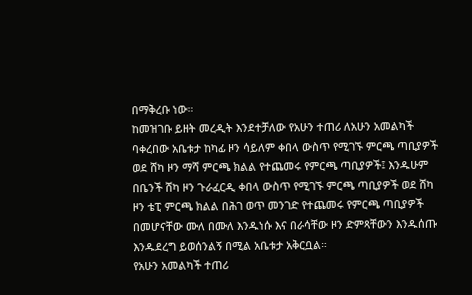በማቅረቡ ነው።
ከመዝገቡ ይዘት መረዲት እንደተቻለው የአሁን ተጠሪ ለአሁን አመልካች ባቀረበው አቤቱታ ከካፊ ዞን ሳይለም ቀበላ ውስጥ የሚገኙ ምርጫ ጣቢያዎች ወደ ሸካ ዞን ማሻ ምርጫ ክልል የተጨመሩ የምርጫ ጣቢያዎች፤ እንዱሁም በቤንች ሸካ ዞን ጉራፈርዲ ቀበላ ውስጥ የሚገኙ ምርጫ ጣቢያዎች ወደ ሸካ ዞን ቴፒ ምርጫ ክልል በሕገ ወጥ መንገድ የተጨመሩ የምርጫ ጣቢያዎች በመሆናቸው ሙለ በሙለ እንዱነሱ እና በራሳቸው ዞን ድምጻቸውን እንዱሰጡ እንዱደረግ ይወሰንልኝ በሚል አቤቱታ አቅርቧል።
የአሁን አመልካች ተጠሪ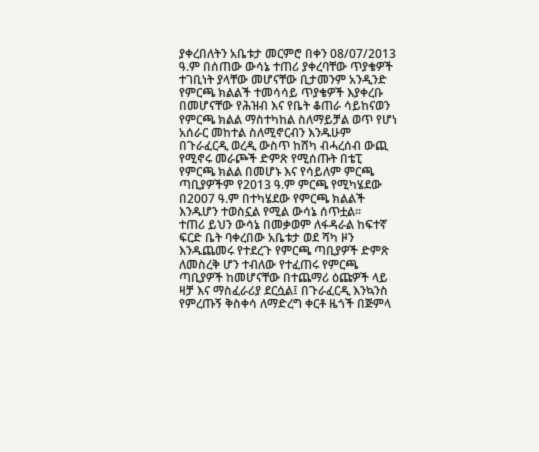ያቀረበለትን አቤቱታ መርምሮ በቀን 08/07/2013 ዓ.ም በሰጠው ውሳኔ ተጠሪ ያቀረባቸው ጥያቄዎች ተገቢነት ያላቸው መሆናቸው ቢታመንም አንዲንድ የምርጫ ክልልች ተመሳሳይ ጥያቄዎች እያቀረቡ በመሆናቸው የሕዝብ እና የቤት ቆጠራ ሳይከናወን የምርጫ ክልል ማስተካከል ስለማይቻል ወጥ የሆነ አሰራር መከተል ስለሚኖርብን እንዱሁም በጉራፈርዲ ወረዲ ውስጥ ከሸካ ብሓረሰብ ውጪ የሚኖሩ መራጮች ድምጽ የሚሰጡት በቴፒ የምርጫ ክልል በመሆኑ እና የሳይለም ምርጫ ጣቢያዎችም የ2013 ዓ.ም ምርጫ የሚካሄደው በ2007 ዓ.ም በተካሄደው የምርጫ ክልልች እንዱሆን ተወስኗል የሚል ውሳኔ ሰጥቷል።
ተጠሪ ይህን ውሳኔ በመቃወም ለፋዳራል ከፍተኛ ፍርድ ቤት ባቀረበው አቤቱታ ወደ ሻካ ዞን እንዱጨመሩ የተደረጉ የምርጫ ጣቢያዎች ድምጽ ለመስረቅ ሆን ተብለው የተፈጠሩ የምርጫ ጣቢያዎች ከመሆናቸው በተጨማሪ ዕጩዎች ላይ ዛቻ እና ማስፈራሪያ ደርሷል፤ በጉራፈርዲ እንኳንስ የምረጡኝ ቅስቀሳ ለማድረግ ቀርቶ ዜጎች በጅምላ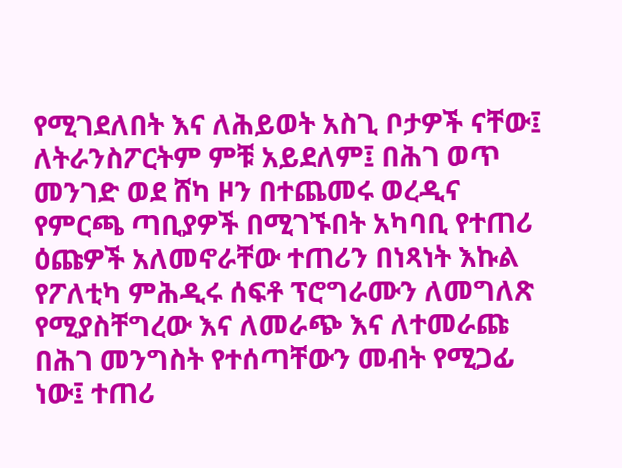የሚገደለበት እና ለሕይወት አስጊ ቦታዎች ናቸው፤
ለትራንስፖርትም ምቹ አይደለም፤ በሕገ ወጥ መንገድ ወደ ሸካ ዞን በተጨመሩ ወረዲና የምርጫ ጣቢያዎች በሚገኙበት አካባቢ የተጠሪ ዕጩዎች አለመኖራቸው ተጠሪን በነጻነት እኩል የፖለቲካ ምሕዲሩ ሰፍቶ ፕሮግራሙን ለመግለጽ የሚያስቸግረው እና ለመራጭ እና ለተመራጩ በሕገ መንግስት የተሰጣቸውን መብት የሚጋፊ ነው፤ ተጠሪ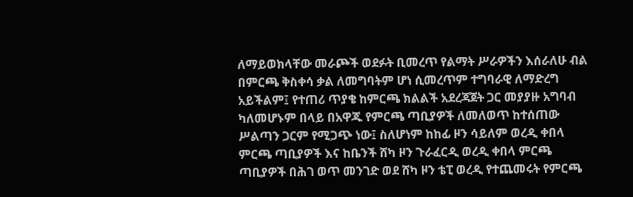ለማይወክላቸው መራጮች ወደፉት ቢመረጥ የልማት ሥራዎችን እሰራለሁ ብል በምርጫ ቅስቀሳ ቃል ለመግባትም ሆነ ሲመረጥም ተግባራዊ ለማድረግ አይችልም፤ የተጠሪ ጥያቄ ከምርጫ ክልልች አደረጃጀት ጋር መያያዙ አግባብ ካለመሆኑም በላይ በአዋጁ የምርጫ ጣቢያዎች ለመለወጥ ከተሰጠው ሥልጣን ጋርም የሚጋጭ ነው፤ ስለሆነም ከከፊ ዞን ሳይለም ወረዲ ቀበላ ምርጫ ጣቢያዎች እና ከቤንች ሸካ ዞን ጉራፈርዲ ወረዲ ቀበላ ምርጫ ጣቢያዎች በሕገ ወጥ መንገድ ወደ ሸካ ዞን ቴፒ ወረዲ የተጨመሩት የምርጫ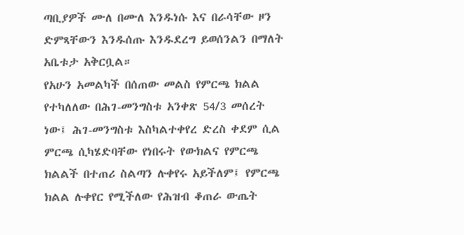ጣቢያዎች ሙለ በሙለ እንዱነሱ እና በራሳቸው ዞን ድምጻቸውን እንዱሰጡ እንዱደረግ ይወሰንልን በማለት አቤቱታ አቅርቧል።
የአሁን አመልካች በሰጠው መልስ የምርጫ ክልል የተካለለው በሕገ-መንግስቱ አንቀጽ 54/3 መሰረት ነው፤ ሕገ-መንግስቱ እስካልተቀየረ ድረስ ቀደም ሲል ምርጫ ሲካሄድባቸው የነበሩት የውክልና የምርጫ ክልልች በተጠሪ ስልጣን ሉቀየሩ አይችለም፤ የምርጫ ክልል ሉቀየር የሚችለው የሕዝብ ቆጠራ ውጤት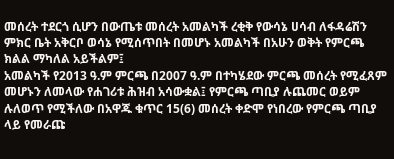መሰረት ተደርጎ ሲሆን በውጤቱ መሰረት አመልካች ረቂቅ የውሳኔ ሀሳብ ለፋዳሬሽን ምክር ቤት አቅርቦ ወሳኔ የሚሰጥበት በመሆኑ አመልካች በአሁን ወቅት የምርጫ ክልል ማካለል አይችልም፤
አመልካች የ2013 ዓ.ም ምርጫ በ2007 ዓ.ም በተካሄደው ምርጫ መሰረት የሚፈጸም መሆኑን ለመላው የሐገሪቱ ሕዝብ አሳውቋል፤ የምርጫ ጣቢያ ሉጨመር ወይም ሉለወጥ የሚችለው በአዋጁ ቁጥር 15(6) መሰረት ቀድሞ የነበረው የምርጫ ጣቢያ ላይ የመራጩ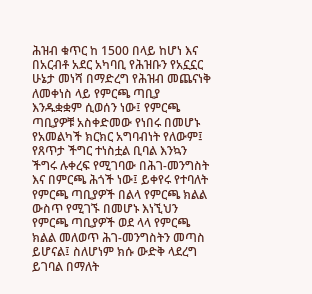ሕዝብ ቁጥር ከ 1500 በላይ ከሆነ እና በአርብቶ አደር አካባቢ የሕዝቡን የአኗኗር ሁኔታ መነሻ በማድረግ የሕዝብ መጨናነቅ ለመቀነስ ላይ የምርጫ ጣቢያ እንዱቋቋም ሲወሰን ነው፤ የምርጫ ጣቢያዎቹ አስቀድመው የነበሩ በመሆኑ የአመልካች ክርክር አግባብነት የለውም፤ የጸጥታ ችግር ተነስቷል ቢባል እንኳን ችግሩ ሉቀረፍ የሚገባው በሕገ-መንግስት እና በምርጫ ሕጎች ነው፤ ይቀየሩ የተባለት የምርጫ ጣቢያዎች በልላ የምርጫ ክልል ውስጥ የሚገኙ በመሆኑ እነኚህን የምርጫ ጣቢያዎች ወደ ላላ የምርጫ ክልል መለወጥ ሕገ-መንግስትን መጣስ ይሆናል፤ ስለሆነም ክሱ ውድቅ ላደረግ ይገባል በማለት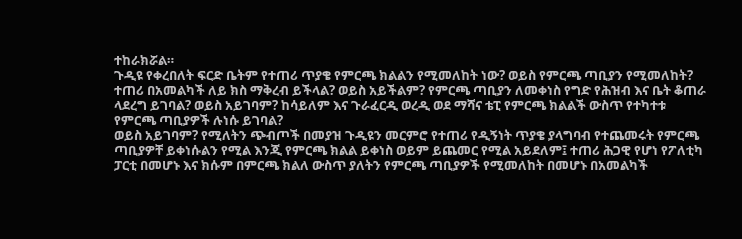ተከራክሯል።
ጉዲዩ የቀረበለት ፍርድ ቤትም የተጠሪ ጥያቄ የምርጫ ክልልን የሚመለከት ነው? ወይስ የምርጫ ጣቢያን የሚመለከት? ተጠሪ በአመልካች ለይ ክስ ማቅረብ ይችላል? ወይስ አይችልም? የምርጫ ጣቢያን ለመቀነስ የግድ የሕዝብ እና ቤት ቆጠራ ላደረግ ይገባል? ወይስ አይገባም? ከሳይለም እና ጉራፈርዲ ወረዲ ወደ ማሻና ቴፒ የምርጫ ክልልች ውስጥ የተካተቱ የምርጫ ጣቢያዎች ሉነሱ ይገባል?
ወይስ አይገባም? የሚለትን ጭብጦች በመያዝ ጉዲዩን መርምሮ የተጠሪ የዲኝነት ጥያቄ ያላግባብ የተጨመሩት የምርጫ ጣቢያዎቸ ይቀነሱልን የሚል እንጂ የምርጫ ክልል ይቀነስ ወይም ይጨመር የሚል አይደለም፤ ተጠሪ ሕጋዊ የሆነ የፖለቲካ ፓርቲ በመሆኑ እና ክሱም በምርጫ ክልለ ውስጥ ያለትን የምርጫ ጣቢያዎች የሚመለከት በመሆኑ በአመልካች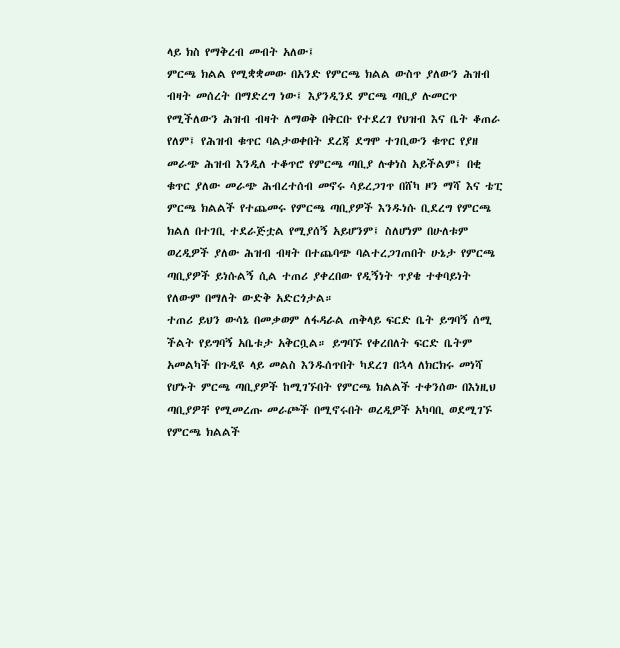ላይ ክስ የማቅረብ መብት አለው፤
ምርጫ ክልል የሚቋቋመው በአንድ የምርጫ ክልል ውስጥ ያለውን ሕዝብ ብዛት መሰረት በማድረግ ነው፤ እያንዲንደ ምርጫ ጣቢያ ሉመርጥ የሚችለውን ሕዝብ ብዛት ለማወቅ በቅርቡ የተደረገ የህዝብ እና ቤት ቆጠራ የለም፤ የሕዝብ ቁጥር ባልታወቀበት ደረጃ ደግሞ ተገቢውን ቁጥር የያዘ መራጭ ሕዝብ እንዲለ ተቆጥሮ የምርጫ ጣቢያ ሉቀነስ አይችልም፤ በቂ ቁጥር ያለው መራጭ ሕብረተሰብ መኖሩ ሳይረጋገጥ በሸካ ዞን ማሻ እና ቴፒ ምርጫ ክልልች የተጨመሩ የምርጫ ጣቢያዎች እንዱነሱ ቢደረግ የምርጫ ክልለ በተገቢ ተደራጅቷል የሚያሰኝ አይሆንም፤ ስለሆነም በሁለቱም ወረዲዎች ያለው ሕዝብ ብዛት በተጨባጭ ባልተረጋገጠበት ሁኔታ የምርጫ ጣቢያዎች ይነሱልኝ ሲል ተጠሪ ያቀረበው የዲኝነት ጥያቄ ተቀባይነት የለውም በማለት ውድቅ አድርጎታል።
ተጠሪ ይህን ውሳኔ በመቃወም ለፋዳራል ጠቅላይ ፍርድ ቤት ይግባኝ ሰሚ ችልት የይግባኝ አቤቱታ አቅርቧል። ይግባኙ የቀረበለት ፍርድ ቤትም አመልካች በጉዲዩ ላይ መልስ እንዱሰጥበት ካደረገ በኋላ ለክርክሩ መነሻ የሆኑት ምርጫ ጣቢያዎች ከሚገኙበት የምርጫ ክልልች ተቀንሰው በእነዚህ ጣቢያዎቸ የሚመረጡ መራጮች በሚኖሩበት ወረዲዎች አካባቢ ወደሚገኙ የምርጫ ክልልች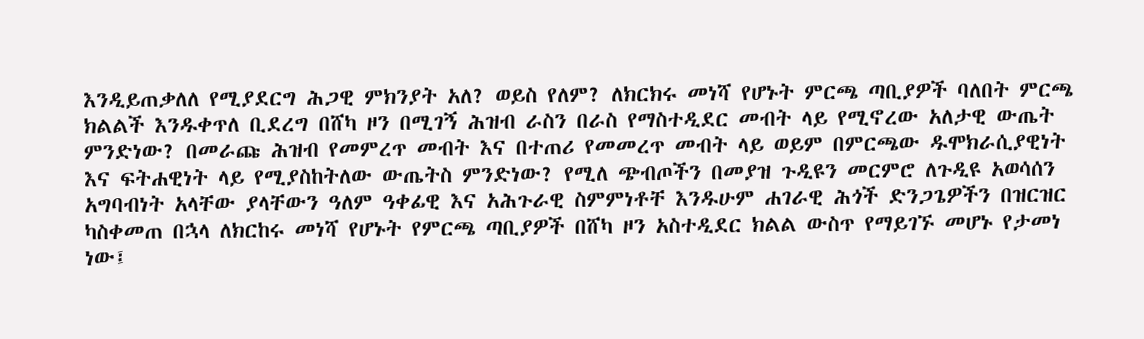እንዲይጠቃለለ የሚያደርግ ሕጋዊ ምክንያት አለ? ወይስ የለም? ለክርክሩ መነሻ የሆኑት ምርጫ ጣቢያዎች ባለበት ምርጫ ክልልች እንዱቀጥለ ቢደረግ በሸካ ዞን በሚገኝ ሕዝብ ራስን በራስ የማስተዲደር መብት ላይ የሚኖረው አለታዊ ውጤት ምንድነው? በመራጩ ሕዝብ የመምረጥ መብት እና በተጠሪ የመመረጥ መብት ላይ ወይም በምርጫው ዱሞክራሲያዊነት እና ፍትሐዊነት ላይ የሚያስከትለው ውጤትስ ምንድነው? የሚለ ጭብጦችን በመያዝ ጉዲዩን መርምሮ ለጉዲዩ አወሳሰን አግባብነት አላቸው ያላቸውን ዓለም ዓቀፊዊ እና አሕጉራዊ ስምምነቶቸ እንዱሁም ሐገራዊ ሕጎች ድንጋጌዎችን በዝርዝር ካስቀመጠ በኋላ ለክርከሩ መነሻ የሆኑት የምርጫ ጣቢያዎች በሸካ ዞን አስተዲደር ክልል ውስጥ የማይገኙ መሆኑ የታመነ ነው፤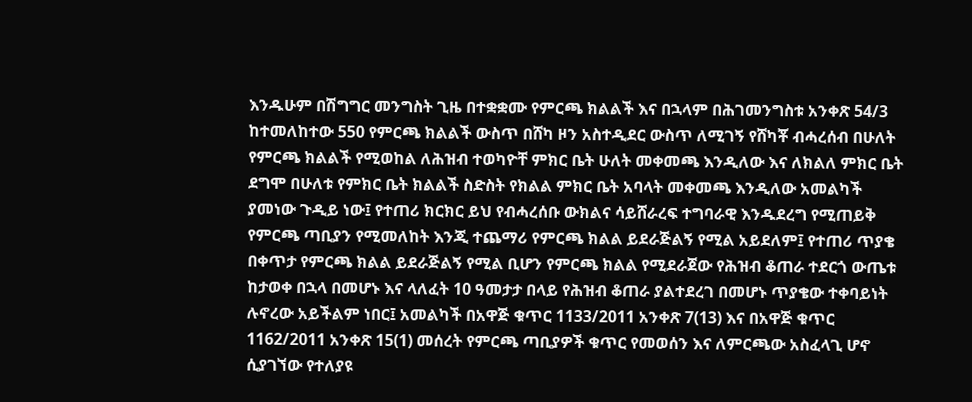እንዱሁም በሽግግር መንግስት ጊዜ በተቋቋሙ የምርጫ ክልልች እና በኋላም በሕገመንግስቱ አንቀጽ 54/3 ከተመለከተው 550 የምርጫ ክልልች ውስጥ በሸካ ዞን አስተዲደር ውስጥ ለሚገኝ የሸካቾ ብሓረሰብ በሁለት የምርጫ ክልልች የሚወከል ለሕዝብ ተወካዮቸ ምክር ቤት ሁለት መቀመጫ እንዲለው እና ለክልለ ምክር ቤት ደግሞ በሁለቱ የምክር ቤት ክልልች ስድስት የክልል ምክር ቤት አባላት መቀመጫ እንዲለው አመልካች ያመነው ጉዲይ ነው፤ የተጠሪ ክርክር ይህ የብሓረሰቡ ውክልና ሳይሸራረፍ ተግባራዊ እንዱደረግ የሚጠይቅ የምርጫ ጣቢያን የሚመለከት እንጂ ተጨማሪ የምርጫ ክልል ይደራጅልኝ የሚል አይደለም፤ የተጠሪ ጥያቄ በቀጥታ የምርጫ ክልል ይደራጅልኝ የሚል ቢሆን የምርጫ ክልል የሚደራጀው የሕዝብ ቆጠራ ተደርጎ ውጤቱ ከታወቀ በኋላ በመሆኑ እና ላለፈት 10 ዓመታታ በላይ የሕዝብ ቆጠራ ያልተደረገ በመሆኑ ጥያቄው ተቀባይነት ሉኖረው አይችልም ነበር፤ አመልካች በአዋጅ ቁጥር 1133/2011 አንቀጽ 7(13) እና በአዋጅ ቁጥር 1162/2011 አንቀጽ 15(1) መሰረት የምርጫ ጣቢያዎች ቁጥር የመወሰን እና ለምርጫው አስፈላጊ ሆኖ ሲያገኘው የተለያዩ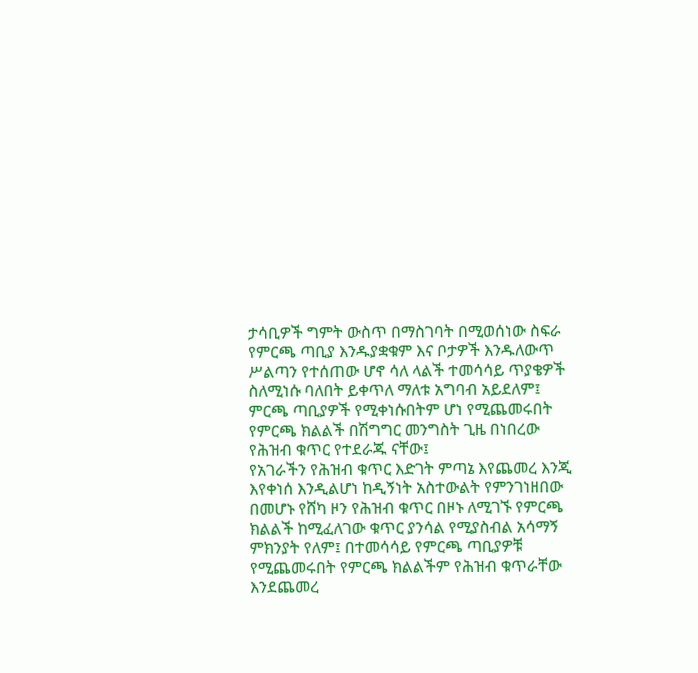ታሳቢዎች ግምት ውስጥ በማስገባት በሚወሰነው ስፍራ የምርጫ ጣቢያ እንዱያቋቁም እና ቦታዎች እንዱለውጥ ሥልጣን የተሰጠው ሆኖ ሳለ ላልች ተመሳሳይ ጥያቄዎች ስለሚነሱ ባለበት ይቀጥለ ማለቱ አግባብ አይደለም፤ ምርጫ ጣቢያዎች የሚቀነሱበትም ሆነ የሚጨመሩበት የምርጫ ክልልች በሽግግር መንግስት ጊዜ በነበረው የሕዝብ ቁጥር የተደራጁ ናቸው፤
የአገራችን የሕዝብ ቁጥር እድገት ምጣኔ እየጨመረ እንጂ እየቀነሰ እንዲልሆነ ከዲኝነት አስተውልት የምንገነዘበው በመሆኑ የሸካ ዞን የሕዝብ ቁጥር በዞኑ ለሚገኙ የምርጫ ክልልች ከሚፈለገው ቁጥር ያንሳል የሚያስብል አሳማኝ ምክንያት የለም፤ በተመሳሳይ የምርጫ ጣቢያዎቹ የሚጨመሩበት የምርጫ ክልልችም የሕዝብ ቁጥራቸው እንደጨመረ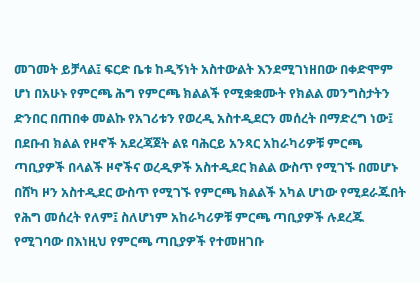መገመት ይቻላል፤ ፍርድ ቤቱ ከዲኝነት አስተውልት እንደሚገነዘበው በቀድሞም ሆነ በአሁኑ የምርጫ ሕግ የምርጫ ክልልች የሚቋቋሙት የክልል መንግስታትን ድንበር በጠበቀ መልኩ የአገሪቱን የወረዲ አስተዲደርን መሰረት በማድረግ ነው፤ በደቡብ ክልል የዞኖች አደረጃጀት ልዩ ባሕርይ አንጻር አከራካሪዎቹ ምርጫ ጣቢያዎች በላልች ዞኖችና ወረዲዎች አስተዲደር ክልል ውስጥ የሚገኙ በመሆኑ በሸካ ዞን አስተዲደር ውስጥ የሚገኙ የምርጫ ክልልች አካል ሆነው የሚደራጁበት የሕግ መሰረት የለም፤ ስለሆነም አከራካሪዎቹ ምርጫ ጣቢያዎች ሉደረጁ የሚገባው በእነዚህ የምርጫ ጣቢያዎች የተመዘገቡ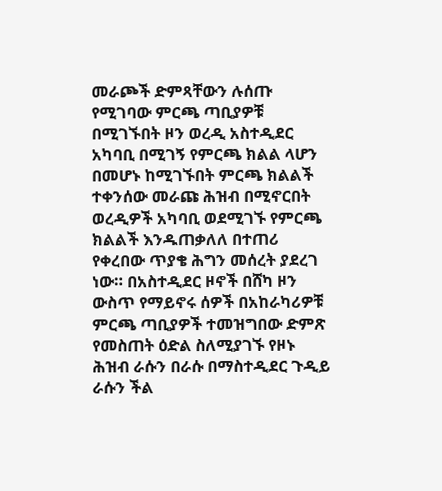መራጮች ድምጻቸውን ሉሰጡ የሚገባው ምርጫ ጣቢያዎቹ በሚገኙበት ዞን ወረዲ አስተዲደር አካባቢ በሚገኝ የምርጫ ክልል ላሆን በመሆኑ ከሚገኙበት ምርጫ ክልልች ተቀንሰው መራጩ ሕዝብ በሚኖርበት ወረዲዎች አካባቢ ወደሚገኙ የምርጫ ክልልች እንዱጠቃለለ በተጠሪ የቀረበው ጥያቄ ሕግን መሰረት ያደረገ ነው። በአስተዲደር ዞኖች በሸካ ዞን ውስጥ የማይኖሩ ሰዎች በአከራካሪዎቹ ምርጫ ጣቢያዎች ተመዝግበው ድምጽ የመስጠት ዕድል ስለሚያገኙ የዞኑ ሕዝብ ራሱን በራሱ በማስተዲደር ጉዲይ ራሱን ችል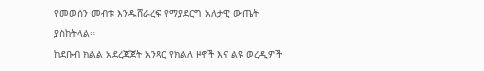የመወሰን መብቱ እንዱሸራረፍ የማያደርግ አለታዊ ውጤት ያስከትላል።
ከደቡብ ክልል አደረጃጀት አንጻር የክልለ ዞኖች እና ልዩ ወረዲዎች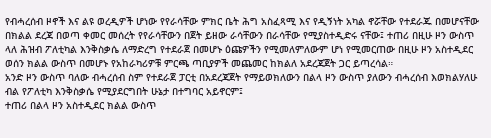የብሓረሰብ ዞኖች እና ልዩ ወረዲዎች ሆነው የየራሳቸው ምክር ቤት ሕግ አስፈጻሚ እና የዲኝነት አካል ኖሯቸው የተደራጁ በመሆናቸው በክልል ደረጃ በወጣ ቀመር መሰረት የየራሳቸውን በጀት ይዘው ራሳቸውን በራሳቸው የሚያስተዲድሩ ናቸው፤ ተጠሪ በዚሁ ዞን ውስጥ ላለ ሕዝብ ፖለቲካል እንቅስቃሴ ለማድረግ የተደራጀ በመሆኑ ዕጩዎችን የሚመለምለውም ሆነ የሚመርጠው በዚሁ ዞን አስተዲደር ወሰን ክልል ውስጥ በመሆኑ የአከራካሪዎቹ ምርጫ ጣቢያዎች መጨመር ከክልለ አደረጃጀት ጋር ይጣረሳል።
አንድ ዞን ውስጥ ባለው ብሓረሰብ ስም የተደራጀ ፓርቲ በአደረጃጀት የማይወክለውን በልላ ዞን ውስጥ ያለውን ብሓረሰብ እወክልሃለሁ ብል የፖለቲካ እንቅስቃሴ የሚያደርግበት ሁኔታ በተግባር አይኖርም፤
ተጠሪ በልላ ዞን አስተዲደር ክልል ውስጥ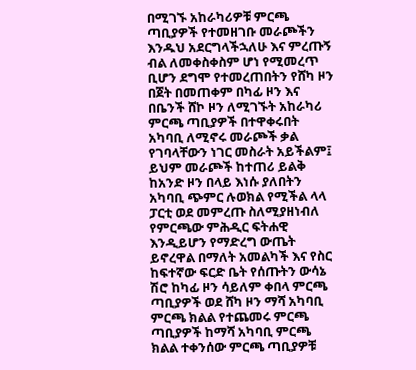በሚገኙ አከራካሪዎቹ ምርጫ ጣቢያዎች የተመዘገቡ መራጮችን እንዱህ አደርግላችኋለሁ እና ምረጡኝ ብል ለመቀስቀስም ሆነ የሚመረጥ ቢሆን ደግሞ የተመረጠበትን የሸካ ዞን በጀት በመጠቀም በካፊ ዞን እና በቤንች ሸኮ ዞን ለሚገኙት አከራካሪ ምርጫ ጣቢያዎች በተዋቀሩበት አካባቢ ለሚኖሩ መራጮች ቃል የገባላቸውን ነገር መስራት አይችልም፤ ይህም መራጮች ከተጠሪ ይልቅ ከአንድ ዞን በላይ እነሱ ያለበትን አካባቢ ጭምር ሉወክል የሚችል ላላ ፓርቲ ወደ መምረጡ ስለሚያዘነብለ የምርጫው ምሕዲር ፍትሐዊ እንዲይሆን የማድረግ ውጤት ይኖረዋል በማለት አመልካች እና የስር ከፍተኛው ፍርድ ቤት የሰጡትን ውሳኔ ሽሮ ከካፊ ዞን ሳይለም ቀበላ ምርጫ ጣቢያዎች ወደ ሸካ ዞን ማሻ አካባቢ ምርጫ ክልል የተጨመሩ ምርጫ ጣቢያዎች ከማሻ አካባቢ ምርጫ ክልል ተቀንሰው ምርጫ ጣቢያዎቹ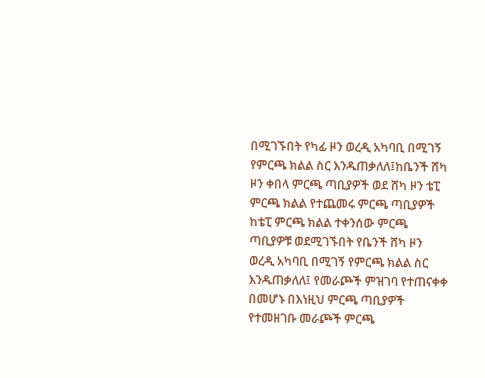በሚገኙበት የካፊ ዞን ወረዲ አካባቢ በሚገኝ የምርጫ ክልል ስር እንዱጠቃለለ፤ከቤንች ሸካ ዞን ቀበላ ምርጫ ጣቢያዎች ወደ ሸካ ዞን ቴፒ ምርጫ ክልል የተጨመሩ ምርጫ ጣቢያዎች ከቴፒ ምርጫ ክልል ተቀንሰው ምርጫ ጣቢያዎቹ ወደሚገኙበት የቤንች ሸካ ዞን ወረዲ አካባቢ በሚገኝ የምርጫ ክልል ስር እንዱጠቃለለ፤ የመራጮች ምዝገባ የተጠናቀቀ በመሆኑ በእነዚህ ምርጫ ጣቢያዎች የተመዘገቡ መራጮች ምርጫ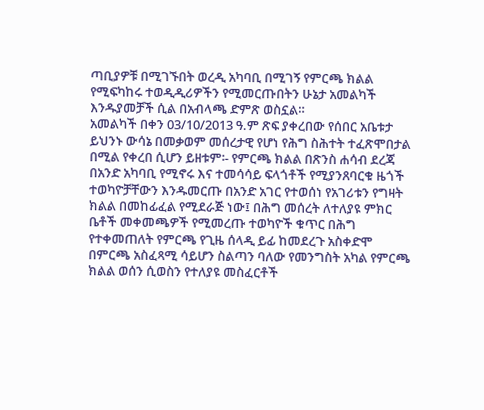ጣቢያዎቹ በሚገኙበት ወረዲ አካባቢ በሚገኝ የምርጫ ክልል የሚፍካከሩ ተወዲዲሪዎችን የሚመርጡበትን ሁኔታ አመልካች እንዱያመቻች ሲል በአብላጫ ድምጽ ወስኗል።
አመልካች በቀን 03/10/2013 ዓ.ም ጽፍ ያቀረበው የሰበር አቤቱታ ይህንኑ ውሳኔ በመቃወም መሰረታዊ የሆነ የሕግ ስሕተት ተፈጽሞበታል በሚል የቀረበ ሲሆን ይዘቱም፡- የምርጫ ክልል በጽንስ ሐሳብ ደረጃ በአንድ አካባቢ የሚኖሩ እና ተመሳሳይ ፍላጎቶች የሚያንጸባርቁ ዜጎች ተወካዮቻቸውን እንዱመርጡ በአንድ አገር የተወሰነ የአገሪቱን የግዛት ክልል በመከፊፈል የሚደራጅ ነው፤ በሕግ መሰረት ለተለያዩ ምክር ቤቶች መቀመጫዎች የሚመረጡ ተወካዮች ቁጥር በሕግ የተቀመጠለት የምርጫ የጊዜ ሰላዲ ይፊ ከመደረጉ አስቀድሞ በምርጫ አስፈጻሚ ሳይሆን ስልጣን ባለው የመንግስት አካል የምርጫ ክልል ወሰን ሲወስን የተለያዩ መስፈርቶች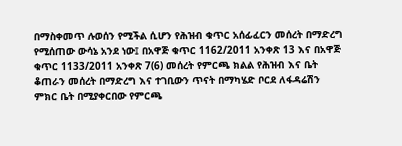በማስቀመጥ ሉወሰን የሚችል ሲሆን የሕዝብ ቁጥር አሰፊፈርን መሰረት በማድረግ የሚሰጠው ውሳኔ አንደ ነው፤ በአዋጅ ቁጥር 1162/2011 አንቀጽ 13 እና በአዋጅ ቁጥር 1133/2011 አንቀጽ 7(6) መሰረት የምርጫ ክልል የሕዝብ እና ቤት ቆጠራን መሰረት በማድረግ እና ተገቢውን ጥናት በማካሄድ ቦርደ ለፋዳሬሽን ምክር ቤት በሚያቀርበው የምርጫ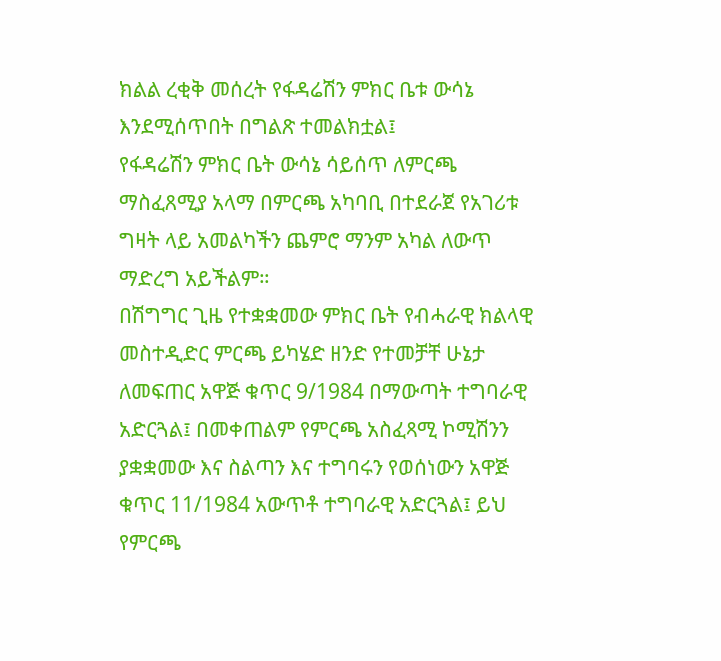ክልል ረቂቅ መሰረት የፋዳሬሽን ምክር ቤቱ ውሳኔ እንደሚሰጥበት በግልጽ ተመልክቷል፤
የፋዳሬሽን ምክር ቤት ውሳኔ ሳይሰጥ ለምርጫ ማስፈጸሚያ አላማ በምርጫ አካባቢ በተደራጀ የአገሪቱ ግዛት ላይ አመልካችን ጨምሮ ማንም አካል ለውጥ ማድረግ አይችልም።
በሽግግር ጊዜ የተቋቋመው ምክር ቤት የብሓራዊ ክልላዊ መስተዲድር ምርጫ ይካሄድ ዘንድ የተመቻቸ ሁኔታ ለመፍጠር አዋጅ ቁጥር 9/1984 በማውጣት ተግባራዊ አድርጓል፤ በመቀጠልም የምርጫ አስፈጻሚ ኮሚሽንን ያቋቋመው እና ስልጣን እና ተግባሩን የወሰነውን አዋጅ ቁጥር 11/1984 አውጥቶ ተግባራዊ አድርጓል፤ ይህ የምርጫ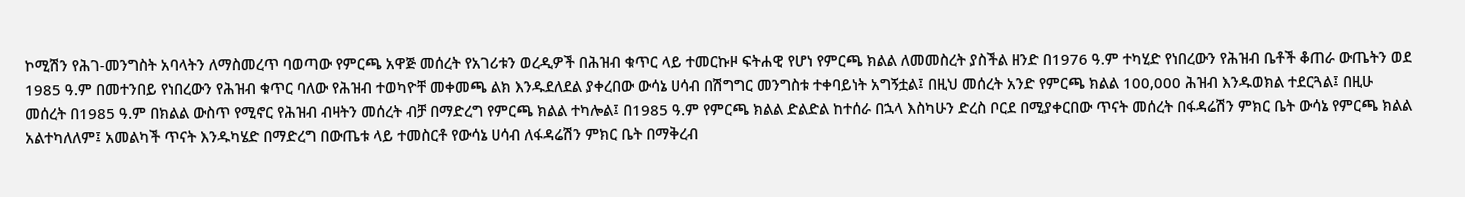ኮሚሽን የሕገ-መንግስት አባላትን ለማስመረጥ ባወጣው የምርጫ አዋጅ መሰረት የአገሪቱን ወረዲዎች በሕዝብ ቁጥር ላይ ተመርኩዞ ፍትሐዊ የሆነ የምርጫ ክልል ለመመስረት ያስችል ዘንድ በ1976 ዓ.ም ተካሂድ የነበረውን የሕዝብ ቤቶች ቆጠራ ውጤትን ወደ 1985 ዓ.ም በመተንበይ የነበረውን የሕዝብ ቁጥር ባለው የሕዝብ ተወካዮቸ መቀመጫ ልክ እንዱደለደል ያቀረበው ውሳኔ ሀሳብ በሽግግር መንግስቱ ተቀባይነት አግኝቷል፤ በዚህ መሰረት አንድ የምርጫ ክልል 100,000 ሕዝብ እንዱወክል ተደርጓል፤ በዚሁ መሰረት በ1985 ዓ.ም በክልል ውስጥ የሚኖር የሕዝብ ብዛትን መሰረት ብቻ በማድረግ የምርጫ ክልል ተካሎል፤ በ1985 ዓ.ም የምርጫ ክልል ድልድል ከተሰራ በኋላ እስካሁን ድረስ ቦርደ በሚያቀርበው ጥናት መሰረት በፋዳሬሽን ምክር ቤት ውሳኔ የምርጫ ክልል አልተካለለም፤ አመልካች ጥናት እንዱካሄድ በማድረግ በውጤቱ ላይ ተመስርቶ የውሳኔ ሀሳብ ለፋዳሬሽን ምክር ቤት በማቅረብ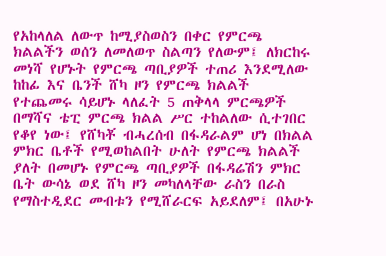የአከላለል ለውጥ ከሚያስወስን በቀር የምርጫ ክልልችን ወሰን ለመለወጥ ስልጣን የለውም፤ ለክርከሩ መነሻ የሆኑት የምርጫ ጣቢያዎች ተጠሪ እንደሚለው ከከፊ እና ቤንች ሸካ ዞን የምርጫ ክልልች የተጨመሩ ሳይሆኑ ላለፈት 5 ጠቅላላ ምርጫዎች በማሻና ቴፒ ምርጫ ክልል ሥር ተከልለው ሲተገበር የቆየ ነው፤ የሸካቾ ብሓረሰብ በፋዳራልም ሆነ በክልል ምክር ቤቶች የሚወከልበት ሁለት የምርጫ ክልልች ያለት በመሆኑ የምርጫ ጣቢያዎች በፋዳሬሽን ምክር ቤት ውሳኔ ወደ ሸካ ዞን መካለላቸው ራስን በራስ የማስተዲደር መብቱን የሚሸራርፍ አይደለም፤ በአሁኑ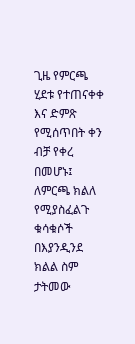ጊዜ የምርጫ ሂደቱ የተጠናቀቀ እና ድምጽ የሚሰጥበት ቀን ብቻ የቀረ በመሆኑ፤ ለምርጫ ክልለ የሚያስፈልጉ ቁሳቁሶች በእያንዲንደ ክልል ስም ታትመው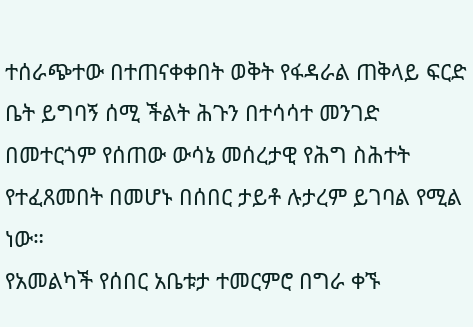ተሰራጭተው በተጠናቀቀበት ወቅት የፋዳራል ጠቅላይ ፍርድ ቤት ይግባኝ ሰሚ ችልት ሕጉን በተሳሳተ መንገድ በመተርጎም የሰጠው ውሳኔ መሰረታዊ የሕግ ስሕተት የተፈጸመበት በመሆኑ በሰበር ታይቶ ሉታረም ይገባል የሚል ነው።
የአመልካች የሰበር አቤቱታ ተመርምሮ በግራ ቀኙ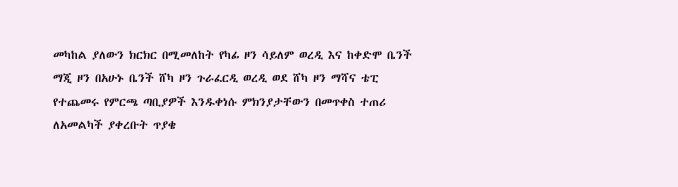መካከል ያለውን ክርክር በሚመለከት የካፊ ዞን ሳይለም ወረዲ እና ከቀድሞ ቤንች ማጂ ዞን በአሁኑ ቤንች ሸካ ዞን ጉራፈርዲ ወረዲ ወደ ሸካ ዞን ማሻና ቴፒ የተጨመሩ የምርጫ ጣቢያዎች እንዱቀነሱ ምክንያታቸውን በመጥቀስ ተጠሪ ለአመልካች ያቀረቡት ጥያቄ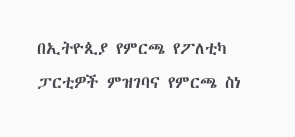በኢትዮጲያ የምርጫ የፖለቲካ ፓርቲዎች ምዝገባና የምርጫ ስነ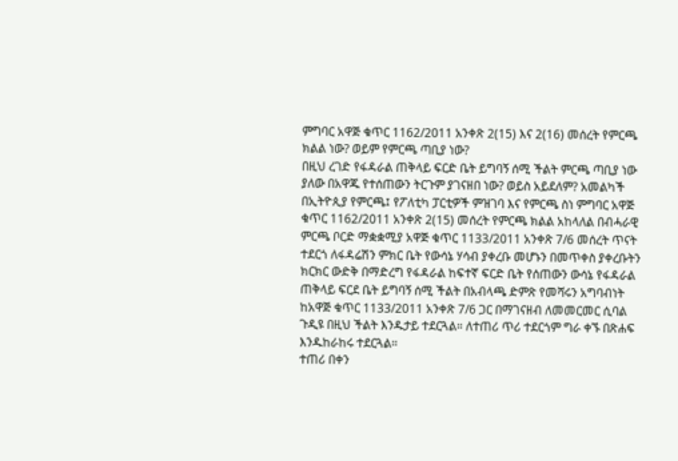ምግባር አዋጅ ቁጥር 1162/2011 አንቀጽ 2(15) እና 2(16) መሰረት የምርጫ ክልል ነው? ወይም የምርጫ ጣቢያ ነው?
በዚህ ረገድ የፋዳራል ጠቅላይ ፍርድ ቤት ይግባኝ ሰሚ ችልት ምርጫ ጣቢያ ነው ያለው በአዋጁ የተሰጠውን ትርጉም ያገናዘበ ነው? ወይስ አይደለም? አመልካች በኢትዮጲያ የምርጫ፤ የፖለቲካ ፓርቲዎች ምዝገባ እና የምርጫ ስነ ምግባር አዋጅ ቁጥር 1162/2011 አንቀጽ 2(15) መሰረት የምርጫ ክልል አከላለል በብሓራዊ ምርጫ ቦርድ ማቋቋሚያ አዋጅ ቁጥር 1133/2011 አንቀጽ 7/6 መሰረት ጥናት ተደርጎ ለፋዳሬሽን ምክር ቤት የውሳኔ ሃሳብ ያቀረቡ መሆኑን በመጥቀስ ያቀረቡትን ክርክር ውድቅ በማድረግ የፋዳራል ከፍተኛ ፍርድ ቤት የሰጠውን ውሳኔ የፋዳራል ጠቅላይ ፍርደ ቤት ይግባኝ ሰሚ ችልት በአብላጫ ድምጽ የመሻሩን አግባብነት ከአዋጅ ቁጥር 1133/2011 አንቀጽ 7/6 ጋር በማገናዘብ ለመመርመር ሲባል ጉዲዩ በዚህ ችልት እንዱታይ ተደርጓል። ለተጠሪ ጥሪ ተደርጎም ግራ ቀኙ በጽሐፍ እንዱከራከሩ ተደርጓል።
ተጠሪ በቀን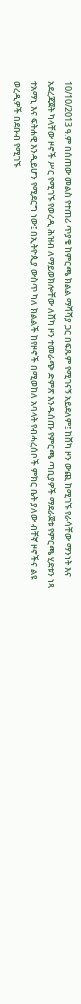10/10/2013 ዓ.ም በሰጠው መልስ የተጠሪ ጥያቄ ከምርጫ ክልል ማሻሻያ ጋር በፍጹም የሚገናኝ አይደለም፤ ከሸካ ዞን ውጪ ከሚገኙ የራሳቸው ማንነት እና አደረጃጀት ካላቸው ዞኖች ሥር የሚገኙ የወረዲ ሕዝብ ለማይወክሎቸው ለሸካ ዞን ተመራጭ ድምጽ እንዱሰጡ የምርጫ ጣቢያዎች ማደራጀቱ የምርጫ ሂደቱን ነጻ ተአማኒ እና ፍትሐዊ እንዲይሆን የሚደርግ ነው፤ በኢትዮጲያ ውስጥ ካለ ክልልች ከየዞኖች በሚወከለ አባላት የብሓረሰቦች ምክር ቤት ያለው ብቸኛ ዞኖችና ልዩ ወረዲዎች በደቡብ የሚገኙ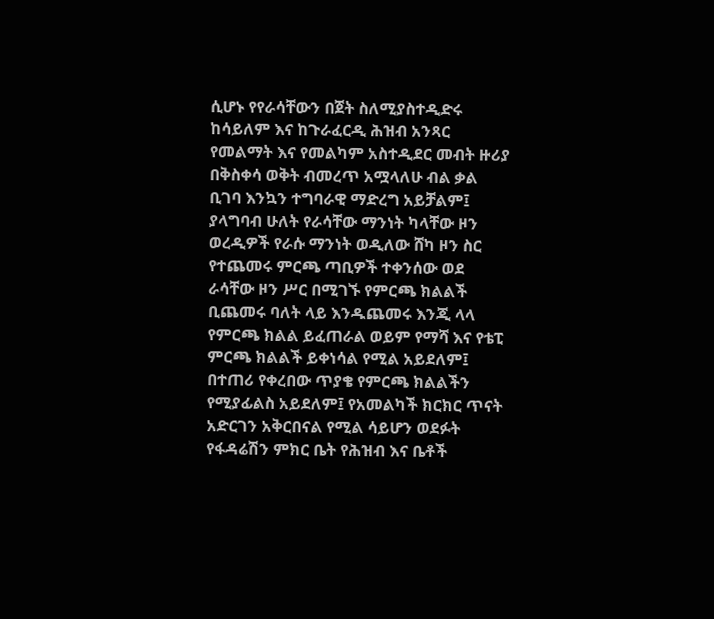ሲሆኑ የየራሳቸውን በጀት ስለሚያስተዲድሩ ከሳይለም እና ከጉራፈርዲ ሕዝብ አንጻር የመልማት እና የመልካም አስተዲደር መብት ዙሪያ በቅስቀሳ ወቅት ብመረጥ አሟላለሁ ብል ቃል ቢገባ እንኳን ተግባራዊ ማድረግ አይቻልም፤ ያላግባብ ሁለት የራሳቸው ማንነት ካላቸው ዞን ወረዲዎች የራሱ ማንነት ወዲለው ሸካ ዞን ስር የተጨመሩ ምርጫ ጣቢዎች ተቀንሰው ወደ ራሳቸው ዞን ሥር በሚገኙ የምርጫ ክልልች ቢጨመሩ ባለት ላይ እንዱጨመሩ እንጂ ላላ የምርጫ ክልል ይፈጠራል ወይም የማሻ እና የቴፒ ምርጫ ክልልች ይቀነሳል የሚል አይደለም፤ በተጠሪ የቀረበው ጥያቄ የምርጫ ክልልችን የሚያፊልስ አይደለም፤ የአመልካች ክርክር ጥናት አድርገን አቅርበናል የሚል ሳይሆን ወደፉት የፋዳሬሽን ምክር ቤት የሕዝብ እና ቤቶች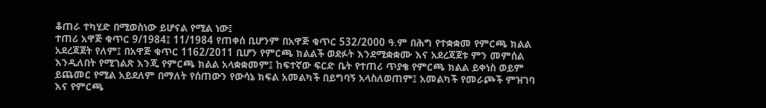ቆጠራ ተካሂድ በሚወስነው ይሆናል የሚል ነው፤
ተጠሪ አዋጅ ቁጥር 9/1984፤ 11/1984 የጠቀሰ ቢሆንም በአዋጅ ቁጥር 532/2000 ዓ.ም በሕግ የተቋቋመ የምርጫ ክልል አደረጃጀት የለም፤ በአዋጅ ቁጥር 1162/2011 ቢሆን የምርጫ ክልልች ወደፉት እንደሚቋቋሙ እና አደረጃጀቱ ምን መምሰል እንዲለበት የሚገልጽ እንጂ የምርጫ ክልል አላቋቋመም፤ ከፍተኛው ፍርድ ቤት የተጠሪ ጥያቄ የምርጫ ክልል ይቀነስ ወይም ይጨመር የሚል አይደለም በማለት የሰጠውን የውሳኔ ክፍል አመልካች በይግባኝ አላስለወጠም፤ አመልካች የመራጮች ምዝገባ እና የምርጫ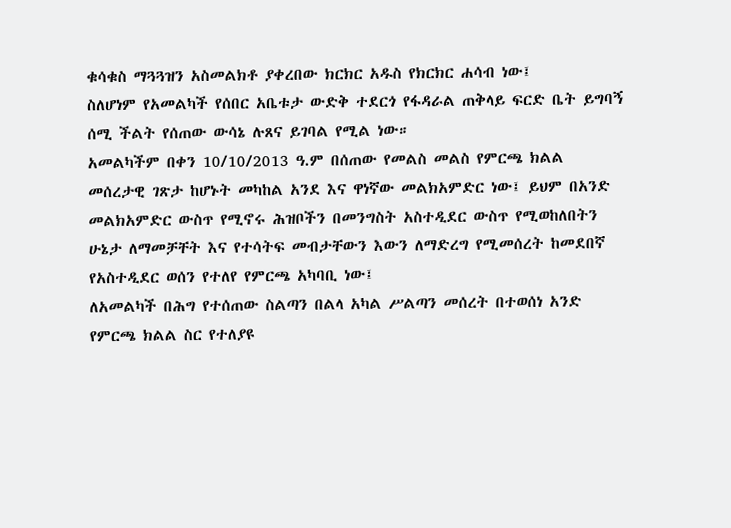ቁሳቁስ ማጓጓዝን አስመልክቶ ያቀረበው ክርክር አዱስ የክርክር ሐሳብ ነው፤
ስለሆነም የአመልካች የሰበር አቤቱታ ውድቅ ተደርጎ የፋዳራል ጠቅላይ ፍርድ ቤት ይግባኝ ሰሚ ችልት የሰጠው ውሳኔ ሉጸና ይገባል የሚል ነው።
አመልካችም በቀን 10/10/2013 ዓ.ም በሰጠው የመልስ መልስ የምርጫ ክልል መሰረታዊ ገጽታ ከሆኑት መካከል አንደ እና ዋነኛው መልክአምድር ነው፤ ይህም በአንድ መልክአምድር ውስጥ የሚኖሩ ሕዝቦችን በመንግስት አስተዲደር ውስጥ የሚወከለበትን ሁኔታ ለማመቻቸት እና የተሳትፍ መብታቸውን እውን ለማድረግ የሚመሰረት ከመደበኛ የአስተዲደር ወሰን የተለየ የምርጫ አካባቢ ነው፤
ለአመልካች በሕግ የተሰጠው ስልጣን በልላ አካል ሥልጣን መሰረት በተወሰነ አንድ የምርጫ ክልል ስር የተለያዩ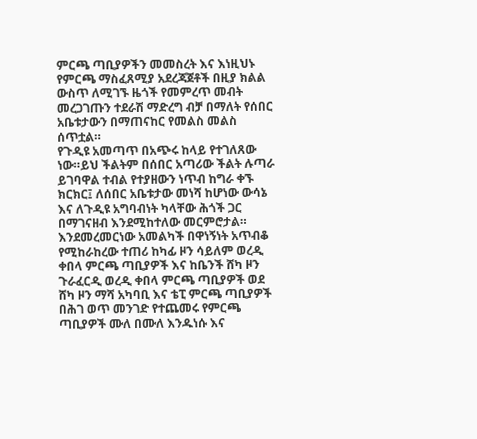ምርጫ ጣቢያዎችን መመስረት እና እነዚህኑ የምርጫ ማስፈጸሚያ አደረጃጀቶች በዚያ ክልል ውስጥ ለሚገኙ ዜጎች የመምረጥ መብት መረጋገጡን ተደራሽ ማድረግ ብቻ በማለት የሰበር አቤቱታውን በማጠናከር የመልስ መልስ ሰጥቷል።
የጉዲዩ አመጣጥ በአጭሩ ከላይ የተገለጸው ነው።ይህ ችልትም በሰበር አጣሪው ችልት ሉጣራ ይገባዋል ተብል የተያዘውን ነጥብ ከግራ ቀኙ ክርክር፤ ለሰበር አቤቱታው መነሻ ከሆነው ውሳኔ እና ለጉዲዩ አግባብነት ካላቸው ሕጎች ጋር በማገናዘብ እንደሚከተለው መርምሮታል።
እንደመረመርነው አመልካች በዋነኝነት አጥብቆ የሚከራከረው ተጠሪ ከካፊ ዞን ሳይለም ወረዲ ቀበላ ምርጫ ጣቢያዎች እና ከቤንች ሸካ ዞን ጉራፈርዲ ወረዲ ቀበላ ምርጫ ጣቢያዎች ወደ ሸካ ዞን ማሻ አካባቢ እና ቴፒ ምርጫ ጣቢያዎች በሕገ ወጥ መንገድ የተጨመሩ የምርጫ ጣቢያዎች ሙለ በሙለ እንዱነሱ እና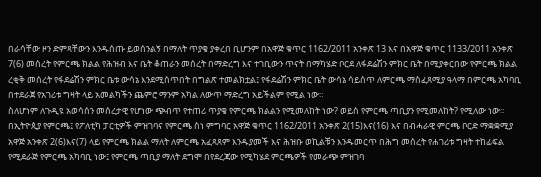በራሳቸው ዞን ድምጻቸውን እንዱሰጡ ይወሰንልኝ በማለት ጥያቄ ያቀረበ ቢሆንም በአዋጅ ቁጥር 1162/2011 አንቀጽ 13 እና በአዋጅ ቁጥር 1133/2011 አንቀጽ 7(6) መሰረት የምርጫ ክልል የሕዝብ እና ቤት ቆጠራን መሰረት በማድረግ እና ተገቢውን ጥናት በማካሄድ ቦርደ ለፋደሬሽን ምክር ቤት በሚያቀርበው የምርጫ ክልል ረቂቅ መሰረት የፋደሬሽን ምክር ቤቱ ውሳኔ እንደሚሰጥበት በግልጽ ተመልክቷል፤ የፋደሬሽን ምክር ቤት ውሳኔ ሳይሰጥ ለምርጫ ማስፈጸሚያ ዓላማ በምርጫ አካባቢ በተደራጀ የአገሪቱ ግዛት ላይ አመልካችን ጨምሮ ማንም አካል ለውጥ ማድረግ አይችልም የሚል ነው።
ስለሆነም ለጉዲዩ አወሳሰን መሰረታዊ የሆነው ጭብጥ የተጠሪ ጥያቄ የምርጫ ክልልን የሚመለከት ነው? ወይስ የምርጫ ጣቢያን የሚመለከት? የሚለው ነው።
በኢትዮጲያ የምርጫ፤ የፖለቲካ ፓርቲዎች ምዝገባና የምርጫ ስነ ምግባር አዋጅ ቁጥር 1162/2011 አንቀጽ 2(15)እና(16) እና በብሓራዊ ምርጫ ቦርድ ማቋቋሚያ አዋጅ አንቀጽ 2(6)እና(7) ላይ የምርጫ ክልል ማለት ለምርጫ አፈጻጸም እንዱያመች እና ሕዝቡ ወኪልቹን እንዱመርጥ በሕግ መሰረት የሐገሪቱ ግዛት ተከፊፍል የሚደራጅ የምርጫ አካባቢ ነው፤ የምርጫ ጣቢያ ማለት ደግሞ በየደረጃው የሚካሄደ ምርጫዎች የመራጭ ምዝገባ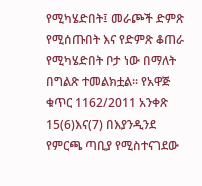የሚካሄድበት፤ መራጮች ድምጽ የሚሰጡበት እና የድምጽ ቆጠራ የሚካሄድበት ቦታ ነው በማለት በግልጽ ተመልክቷል። የአዋጅ ቁጥር 1162/2011 አንቀጽ 15(6)እና(7) በእያንዲንደ የምርጫ ጣቢያ የሚስተናገደው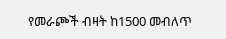የመራጮች ብዛት ከ1500 መብለጥ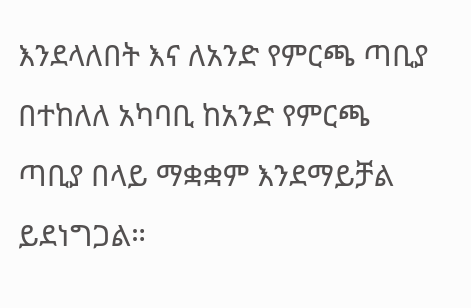እንደላለበት እና ለአንድ የምርጫ ጣቢያ በተከለለ አካባቢ ከአንድ የምርጫ ጣቢያ በላይ ማቋቋም እንደማይቻል ይደነግጋል።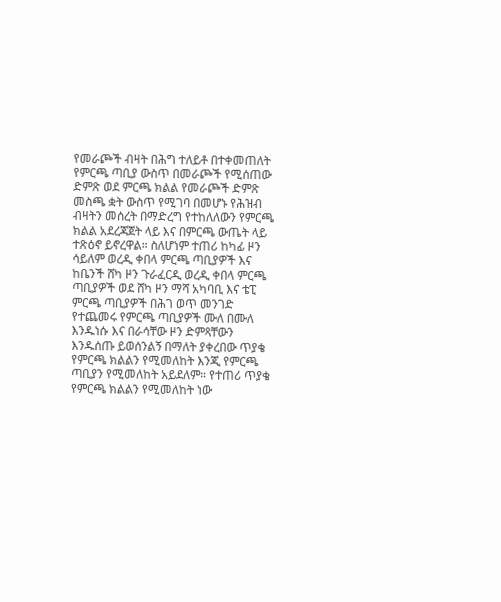የመራጮች ብዛት በሕግ ተለይቶ በተቀመጠለት የምርጫ ጣቢያ ውስጥ በመራጮች የሚሰጠው ድምጽ ወደ ምርጫ ክልል የመራጮች ድምጽ መስጫ ቋት ውስጥ የሚገባ በመሆኑ የሕዝብ ብዛትን መሰረት በማድረግ የተከለለውን የምርጫ ክልል አደረጃጀት ላይ እና በምርጫ ውጤት ላይ ተጽዕኖ ይኖረዋል። ስለሆነም ተጠሪ ከካፊ ዞን ሳይለም ወረዲ ቀበላ ምርጫ ጣቢያዎች እና ከቤንች ሸካ ዞን ጉራፈርዲ ወረዲ ቀበላ ምርጫ ጣቢያዎች ወደ ሸካ ዞን ማሻ አካባቢ እና ቴፒ ምርጫ ጣቢያዎች በሕገ ወጥ መንገድ የተጨመሩ የምርጫ ጣቢያዎች ሙለ በሙለ እንዱነሱ እና በራሳቸው ዞን ድምጻቸውን እንዱሰጡ ይወሰንልኝ በማለት ያቀረበው ጥያቄ የምርጫ ክልልን የሚመለከት እንጂ የምርጫ ጣቢያን የሚመለከት አይደለም። የተጠሪ ጥያቄ የምርጫ ክልልን የሚመለከት ነው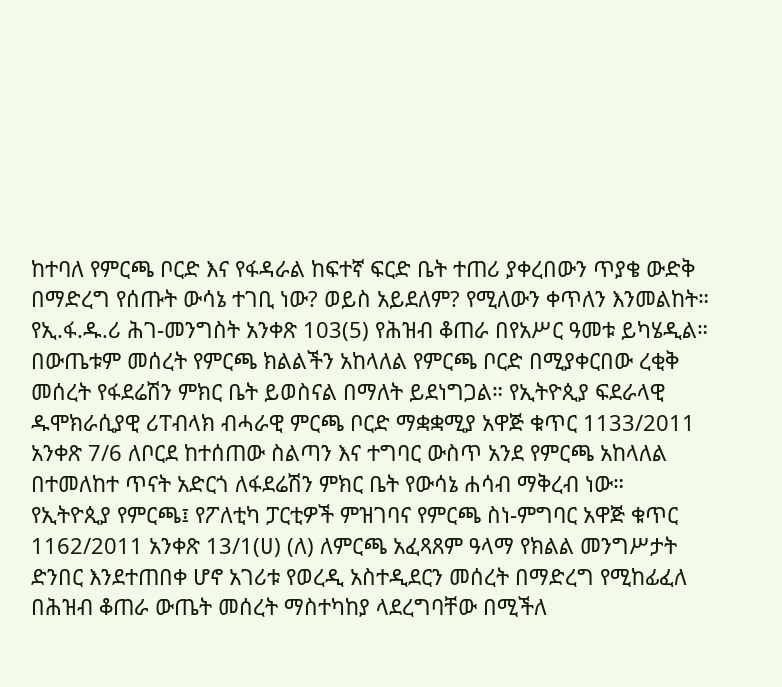ከተባለ የምርጫ ቦርድ እና የፋዳራል ከፍተኛ ፍርድ ቤት ተጠሪ ያቀረበውን ጥያቄ ውድቅ በማድረግ የሰጡት ውሳኔ ተገቢ ነው? ወይስ አይደለም? የሚለውን ቀጥለን እንመልከት።
የኢ.ፋ.ዱ.ሪ ሕገ-መንግስት አንቀጽ 103(5) የሕዝብ ቆጠራ በየአሥር ዓመቱ ይካሄዲል። በውጤቱም መሰረት የምርጫ ክልልችን አከላለል የምርጫ ቦርድ በሚያቀርበው ረቂቅ መሰረት የፋደሬሽን ምክር ቤት ይወስናል በማለት ይደነግጋል። የኢትዮጲያ ፍደራላዊ ዱሞክራሲያዊ ሪፐብላክ ብሓራዊ ምርጫ ቦርድ ማቋቋሚያ አዋጅ ቁጥር 1133/2011 አንቀጽ 7/6 ለቦርደ ከተሰጠው ስልጣን እና ተግባር ውስጥ አንደ የምርጫ አከላለል በተመለከተ ጥናት አድርጎ ለፋደሬሽን ምክር ቤት የውሳኔ ሐሳብ ማቅረብ ነው።
የኢትዮጲያ የምርጫ፤ የፖለቲካ ፓርቲዎች ምዝገባና የምርጫ ስነ-ምግባር አዋጅ ቁጥር 1162/2011 አንቀጽ 13/1(ሀ) (ለ) ለምርጫ አፈጻጸም ዓላማ የክልል መንግሥታት ድንበር እንደተጠበቀ ሆኖ አገሪቱ የወረዲ አስተዲደርን መሰረት በማድረግ የሚከፊፈለ በሕዝብ ቆጠራ ውጤት መሰረት ማስተካከያ ላደረግባቸው በሚችለ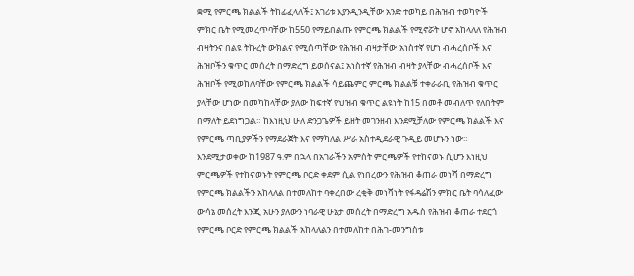ቋሚ የምርጫ ክልልች ትከፊፈላለች፤ አገሪቱ እያንዲንዲቸው አንድ ተወካይ በሕዝብ ተወካዮች ምክር ቤት የሚመረጥባቸው ከ550 የማይበልጡ የምርጫ ክልልች የሚኖሯት ሆኖ አከላለለ የሕዝብ ብዛትንና በልዩ ትኩረት ውክልና የሚሰጣቸው የሕዝብ ብዛታቸው አነስተኛ የሆነ ብሓረሰቦች እና ሕዝቦችን ቁጥር መሰረት በማድረግ ይወሰናል፤ አነስተኛ የሕዝብ ብዛት ያላቸው ብሓረሰቦች እና ሕዝቦች የሚወከለባቸው የምርጫ ክልልች ሳይጨምር ምርጫ ክልልቹ ተቀራራቢ የሕዝብ ቁጥር ያላቸው ሆነው በመካከላቸው ያለው ከፍተኛ የህዝብ ቁጥር ልዩነት ከ15 በመቶ መብለጥ የለበትም በማለት ይደነግጋል። ከእነዚህ ሁለ ድንጋጌዎች ይዘት መገንዘብ እንደሚቻለው የምርጫ ክልልች እና የምርጫ ጣቢያዎችን የማደራጀት እና የማካለል ሥራ አስተዲደራዊ ጉዲይ መሆኑን ነው።
እንደሚታወቀው ከ1987 ዓ.ም በኋላ በአገራችን አምስት ምርጫዎች የተከናወኑ ሲሆን እነዚህ ምርጫዎች የተከናወኑት የምርጫ ቦርድ ቀደም ሲል የነበረውን የሕዝብ ቆጠራ መነሻ በማድረግ የምርጫ ክልልችን አከላለል በተመለከተ ባቀረበው ረቂቅ መነሻነት የፋዳሬሽን ምክር ቤት ባሳለፈው ውሳኔ መሰረት እንጂ አሁን ያለውን ነባራዊ ሁኔታ መሰረት በማድረግ አዱስ የሕዝብ ቆጠራ ተደርጎ የምርጫ ቦርድ የምርጫ ክልልች አከላለልን በተመለከተ በሕገ-መንግስቱ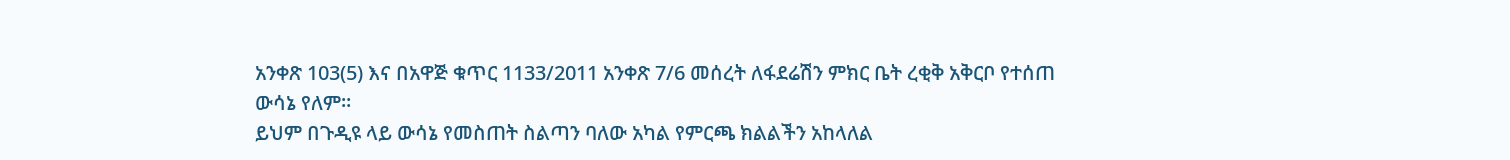አንቀጽ 103(5) እና በአዋጅ ቁጥር 1133/2011 አንቀጽ 7/6 መሰረት ለፋደሬሽን ምክር ቤት ረቂቅ አቅርቦ የተሰጠ ውሳኔ የለም።
ይህም በጉዲዩ ላይ ውሳኔ የመስጠት ስልጣን ባለው አካል የምርጫ ክልልችን አከላለል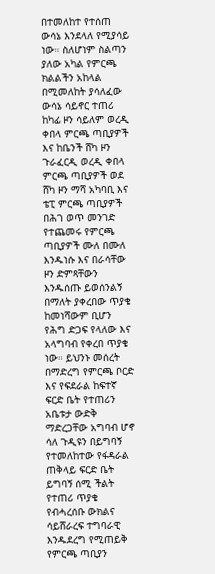በተመለከተ የተሰጠ ውሳኔ እንደላለ የሚያሳይ ነው። ስለሆነም ስልጣን ያለው አካል የምርጫ ክልልችን አከላል በሚመለከት ያሳለፈው ውሳኔ ሳይኖር ተጠሪ ከካፊ ዞን ሳይለም ወረዲ ቀበላ ምርጫ ጣቢያዎች እና ከቤንች ሸካ ዞን ጉራፈርዲ ወረዲ ቀበላ ምርጫ ጣቢያዎች ወደ ሸካ ዞን ማሻ አካባቢ እና ቴፒ ምርጫ ጣቢያዎች በሕገ ወጥ መንገድ የተጨመሩ የምርጫ ጣቢያዎች ሙለ በሙለ እንዱነሱ እና በራሳቸው ዞን ድምጻቸውን እንዱሰጡ ይወሰንልኝ በማለት ያቀረበው ጥያቄ ከመነሻውም ቢሆን የሕግ ድጋፍ የላለው እና አላግባብ የቀረበ ጥያቄ ነው። ይህንኑ መሰረት በማድረግ የምርጫ ቦርድ እና የፍደራል ከፍተኛ ፍርድ ቤት የተጠሪን አቤቱታ ውድቅ ማድረጋቸው አግባብ ሆኖ ሳለ ጉዲዩን በይግባኝ የተመለከተው የፋዳራል ጠቅላይ ፍርድ ቤት ይግባኝ ሰሚ ችልት የተጠሪ ጥያቄ የብሓረሰቡ ውክልና ሳይሸራረፍ ተግባራዊ እንዱደረግ የሚጠይቅ የምርጫ ጣቢያን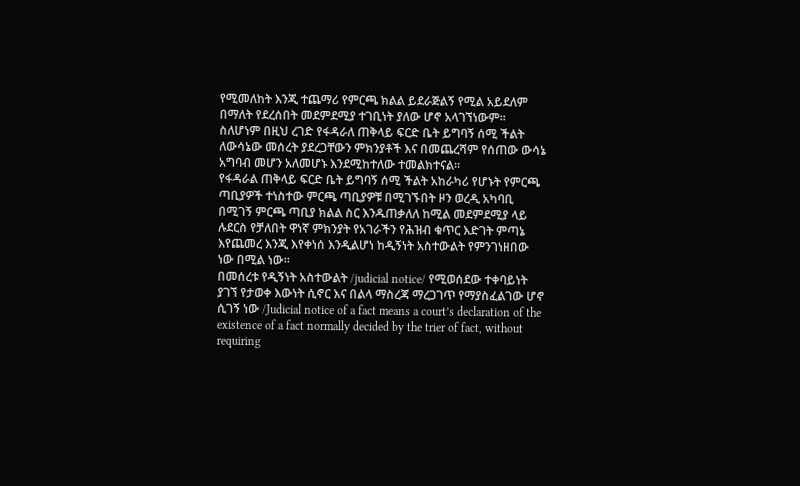የሚመለከት እንጂ ተጨማሪ የምርጫ ክልል ይደራጅልኝ የሚል አይደለም በማለት የደረሰበት መደምደሚያ ተገቢነት ያለው ሆኖ አላገኘነውም።
ስለሆነም በዚህ ረገድ የፋዳራለ ጠቅላይ ፍርድ ቤት ይግባኝ ሰሚ ችልት ለውሳኔው መሰረት ያደረጋቸውን ምክንያቶች እና በመጨረሻም የሰጠው ውሳኔ አግባብ መሆን አለመሆኑ እንደሚከተለው ተመልክተናል።
የፋዳራል ጠቅላይ ፍርድ ቤት ይግባኝ ሰሚ ችልት አከራካሪ የሆኑት የምርጫ ጣቢያዎች ተነስተው ምርጫ ጣቢያዎቹ በሚገኙበት ዞን ወረዲ አካባቢ በሚገኝ ምርጫ ጣቢያ ክልል ስር እንዱጠቃለለ ከሚል መደምደሚያ ላይ ሉደርስ የቻለበት ዋነኛ ምክንያት የአገራችን የሕዝብ ቁጥር እድገት ምጣኔ እየጨመረ እንጂ እየቀነሰ እንዲልሆነ ከዲኝነት አስተውልት የምንገነዘበው ነው በሚል ነው።
በመሰረቱ የዲኝነት አስተውልት /judicial notice/ የሚወሰደው ተቀባይነት ያገኘ የታወቀ እውነት ሲኖር እና በልላ ማስረጃ ማረጋገጥ የማያስፈልገው ሆኖ ሲገኝ ነው /Judicial notice of a fact means a court’s declaration of the existence of a fact normally decided by the trier of fact, without requiring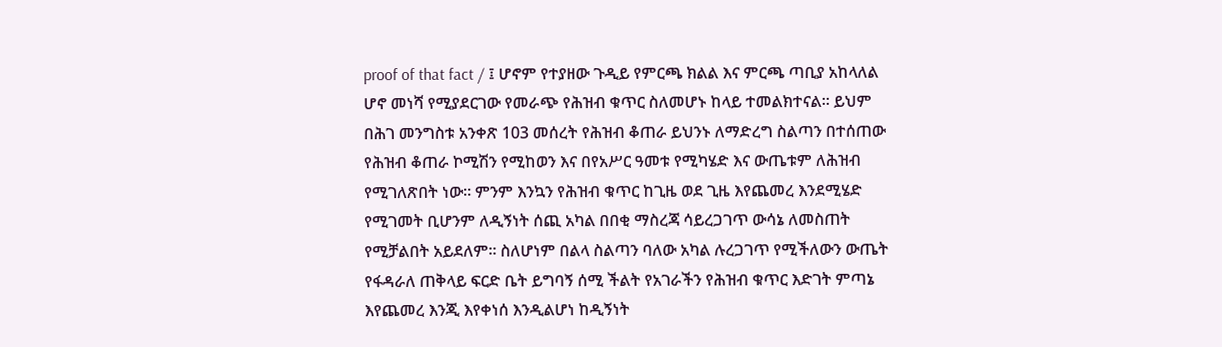proof of that fact / ፤ ሆኖም የተያዘው ጉዲይ የምርጫ ክልል እና ምርጫ ጣቢያ አከላለል ሆኖ መነሻ የሚያደርገው የመራጭ የሕዝብ ቁጥር ስለመሆኑ ከላይ ተመልክተናል። ይህም በሕገ መንግስቱ አንቀጽ 103 መሰረት የሕዝብ ቆጠራ ይህንኑ ለማድረግ ስልጣን በተሰጠው የሕዝብ ቆጠራ ኮሚሽን የሚከወን እና በየአሥር ዓመቱ የሚካሄድ እና ውጤቱም ለሕዝብ የሚገለጽበት ነው። ምንም እንኳን የሕዝብ ቁጥር ከጊዜ ወደ ጊዜ እየጨመረ እንደሚሄድ የሚገመት ቢሆንም ለዲኝነት ሰጪ አካል በበቂ ማስረጃ ሳይረጋገጥ ውሳኔ ለመስጠት የሚቻልበት አይደለም። ስለሆነም በልላ ስልጣን ባለው አካል ሉረጋገጥ የሚችለውን ውጤት የፋዳራለ ጠቅላይ ፍርድ ቤት ይግባኝ ሰሚ ችልት የአገራችን የሕዝብ ቁጥር እድገት ምጣኔ እየጨመረ እንጂ እየቀነሰ እንዲልሆነ ከዲኝነት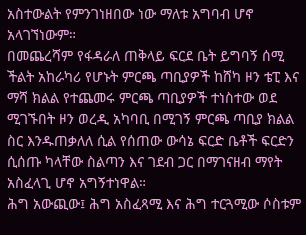አስተውልት የምንገነዘበው ነው ማለቱ አግባብ ሆኖ አላገኘነውም።
በመጨረሻም የፋዳራለ ጠቅላይ ፍርደ ቤት ይግባኝ ሰሚ ችልት አከራካሪ የሆኑት ምርጫ ጣቢያዎች ከሸካ ዞን ቴፒ እና ማሻ ክልል የተጨመሩ ምርጫ ጣቢያዎች ተነስተው ወደ ሚገኙበት ዞን ወረዲ አካባቢ በሚገኝ ምርጫ ጣቢያ ክልል ስር እንዱጠቃለለ ሲል የሰጠው ውሳኔ ፍርድ ቤቶች ፍርድን ሲሰጡ ካላቸው ስልጣን እና ገደብ ጋር በማገናዘብ ማየት አስፈላጊ ሆኖ አግኝተነዋል።
ሕግ አውጪው፤ ሕግ አስፈጻሚ እና ሕግ ተርጓሚው ሶስቱም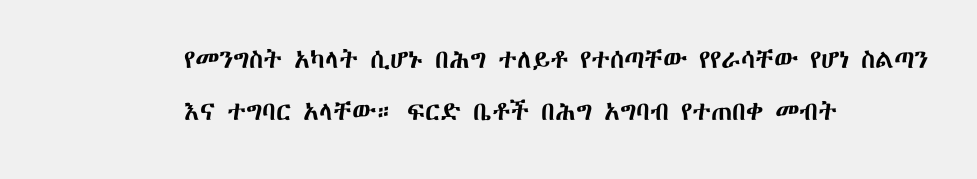የመንግስት አካላት ሲሆኑ በሕግ ተለይቶ የተሰጣቸው የየራሳቸው የሆነ ስልጣን እና ተግባር አላቸው። ፍርድ ቤቶች በሕግ አግባብ የተጠበቀ መብት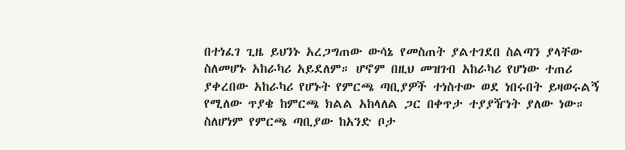በተነፈገ ጊዜ ይህንኑ አረጋግጠው ውሳኔ የመስጠት ያልተገደበ ስልጣን ያላቸው ስለመሆኑ አከራካሪ አይደለም። ሆኖም በዚህ መዝገብ አከራካሪ የሆነው ተጠሪ ያቀረበው አከራካሪ የሆኑት የምርጫ ጣቢያዎች ተነስተው ወደ ነበሩበት ይዛወሩልኝ የሚለው ጥያቄ ከምርጫ ክልል አከላለል ጋር በቀጥታ ተያያዥነት ያለው ነው። ስለሆነም የምርጫ ጣቢያው ከአንድ ቦታ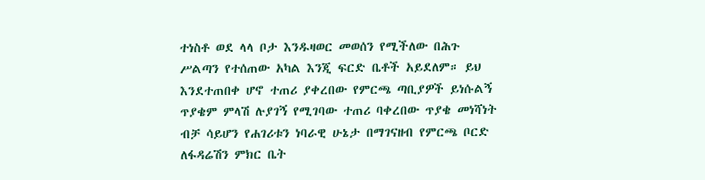ተነስቶ ወደ ላላ ቦታ እንዱዛወር መወሰን የሚችለው በሕጉ ሥልጣን የተሰጠው አካል እንጂ ፍርድ ቤቶች አይደለም። ይህ እንደተጠበቀ ሆኖ ተጠሪ ያቀረበው የምርጫ ጣቢያዎች ይነሱልኝ ጥያቄም ምላሽ ሉያገኝ የሚገባው ተጠሪ ባቀረበው ጥያቄ መነሻነት ብቻ ሳይሆን የሐገሪቱን ነባራዊ ሁኔታ በማገናዘብ የምርጫ ቦርድ ለፋዳሬሽን ምክር ቤት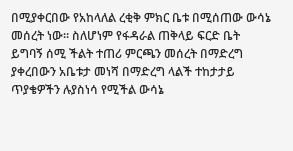በሚያቀርበው የአከላለል ረቂቅ ምክር ቤቱ በሚሰጠው ውሳኔ መሰረት ነው። ስለሆነም የፋዳራል ጠቅላይ ፍርድ ቤት ይግባኝ ሰሚ ችልት ተጠሪ ምርጫን መሰረት በማድረግ ያቀረበውን አቤቱታ መነሻ በማድረግ ላልች ተከታታይ ጥያቄዎችን ሉያስነሳ የሚችል ውሳኔ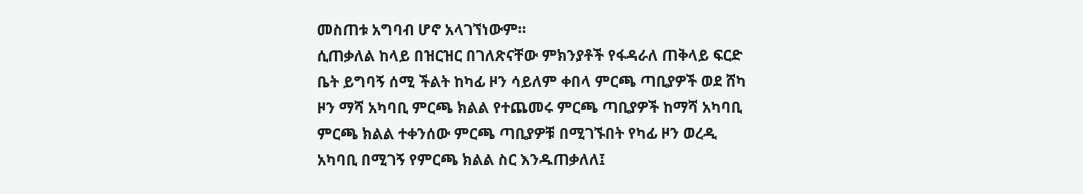መስጠቱ አግባብ ሆኖ አላገኘነውም።
ሲጠቃለል ከላይ በዝርዝር በገለጽናቸው ምክንያቶች የፋዳራለ ጠቅላይ ፍርድ ቤት ይግባኝ ሰሚ ችልት ከካፊ ዞን ሳይለም ቀበላ ምርጫ ጣቢያዎች ወደ ሸካ ዞን ማሻ አካባቢ ምርጫ ክልል የተጨመሩ ምርጫ ጣቢያዎች ከማሻ አካባቢ ምርጫ ክልል ተቀንሰው ምርጫ ጣቢያዎቹ በሚገኙበት የካፊ ዞን ወረዲ አካባቢ በሚገኝ የምርጫ ክልል ስር እንዱጠቃለለ፤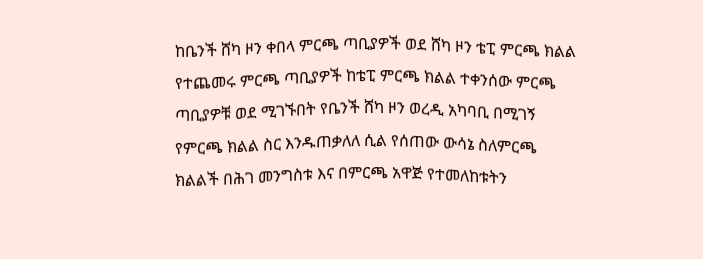ከቤንች ሸካ ዞን ቀበላ ምርጫ ጣቢያዎች ወደ ሸካ ዞን ቴፒ ምርጫ ክልል የተጨመሩ ምርጫ ጣቢያዎች ከቴፒ ምርጫ ክልል ተቀንሰው ምርጫ ጣቢያዎቹ ወደ ሚገኙበት የቤንች ሸካ ዞን ወረዲ አካባቢ በሚገኝ የምርጫ ክልል ስር እንዱጠቃለለ ሲል የሰጠው ውሳኔ ስለምርጫ ክልልች በሕገ መንግስቱ እና በምርጫ አዋጅ የተመለከቱትን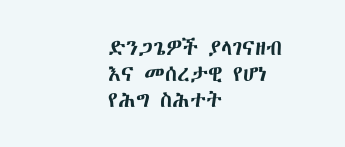ድንጋጌዎች ያላገናዘብ እና መሰረታዊ የሆነ የሕግ ስሕተት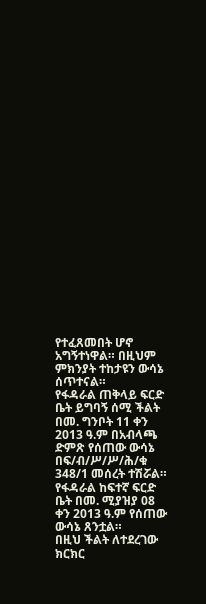የተፈጸመበት ሆኖ አግኝተነዋል። በዚህም ምክንያት ተከታዩን ውሳኔ ሰጥተናል።
የፋዳራል ጠቅላይ ፍርድ ቤት ይግባኝ ሰሚ ችልት በመ. ግንቦት 11 ቀን 2013 ዓ.ም በአብላጫ ድምጽ የሰጠው ውሳኔ በፍ/ብ/ሥ/ሥ/ሕ/ቁ 348/1 መሰረት ተሽሯል።
የፋዳራል ከፍተኛ ፍርድ ቤት በመ. ሚያዝያ 08 ቀን 2013 ዓ.ም የሰጠው ውሳኔ ጸንቷል።
በዚህ ችልት ለተደረገው ክርክር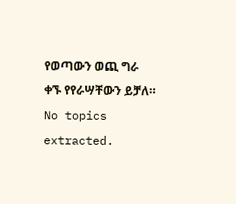የወጣውን ወጪ ግራ ቀኙ የየራሣቸውን ይቻለ።
No topics extracted.